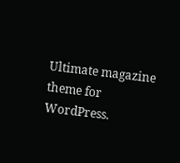Ultimate magazine theme for WordPress.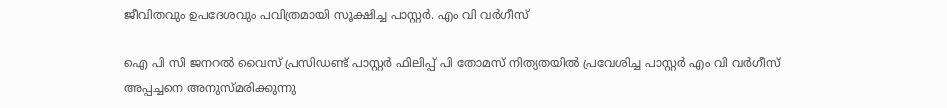ജീവിതവും ഉപദേശവും പവിത്രമായി സൂക്ഷിച്ച പാസ്റ്റർ. എം വി വർഗീസ്

ഐ പി സി ജനറൽ വൈസ് പ്രസിഡണ്ട് പാസ്റ്റർ ഫിലിപ്പ് പി തോമസ് നിത്യതയിൽ പ്രവേശിച്ച പാസ്റ്റർ എം വി വർഗീസ് അപ്പച്ചനെ അനുസ്മരിക്കുന്നു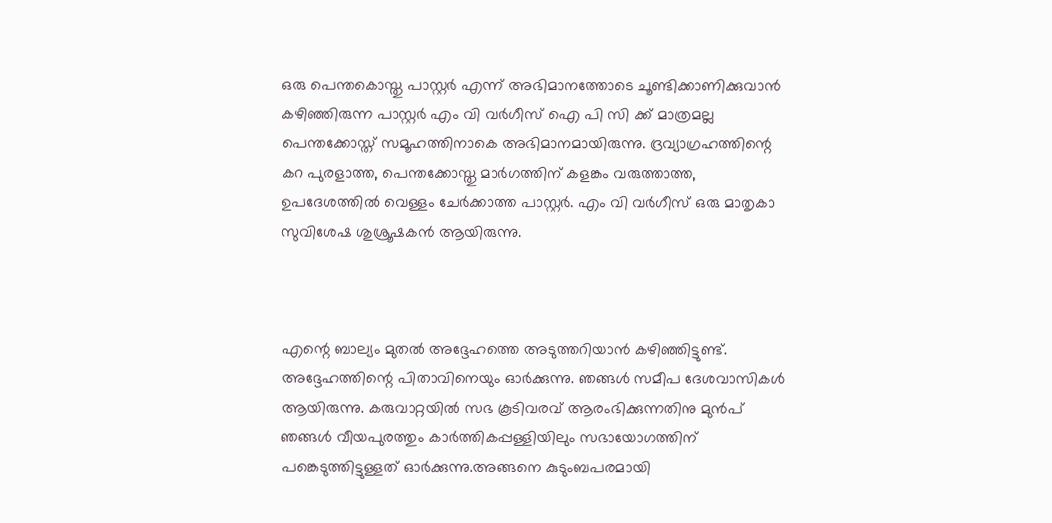ഒരു പെന്തകൊസ്തു പാസ്റ്റർ എന്ന് അഭിമാനത്തോടെ ചൂണ്ടിക്കാണിക്കുവാൻ കഴിഞ്ഞിരുന്ന പാസ്റ്റർ എം വി വർഗീസ് ഐ പി സി ക്ക് മാത്രമല്ല പെന്തക്കോസ്ത് സമൂഹത്തിനാകെ അഭിമാനമായിരുന്നു. ദ്രവ്യാഗ്രഹത്തിന്റെ കറ പുരളാത്ത, പെന്തക്കോസ്തു മാർഗത്തിന് കളങ്കം വരുത്താത്ത, ഉപദേശത്തിൽ വെള്ളം ചേർക്കാത്ത പാസ്റ്റർ. എം വി വർഗീസ് ഒരു മാതൃകാ സുവിശേഷ ശുശ്രൂഷകൻ ആയിരുന്നു.



എന്റെ ബാല്യം മുതൽ അദ്ദേഹത്തെ അടുത്തറിയാൻ കഴിഞ്ഞിട്ടുണ്ട്‌. അദ്ദേഹത്തിന്റെ പിതാവിനെയും ഓർക്കുന്നു. ഞങ്ങൾ സമീപ ദേശവാസികൾ ആയിരുന്നു. കരുവാറ്റയിൽ സഭ കൂടിവരവ് ആരംഭിക്കുന്നതിനു മുൻപ് ഞങ്ങൾ വീയപുരത്തും കാർത്തികപ്പള്ളിയിലും സഭായോഗത്തിന് പങ്കെടുത്തിട്ടുള്ളത് ഓർക്കുന്നു.അങ്ങനെ കുടുംബപരമായി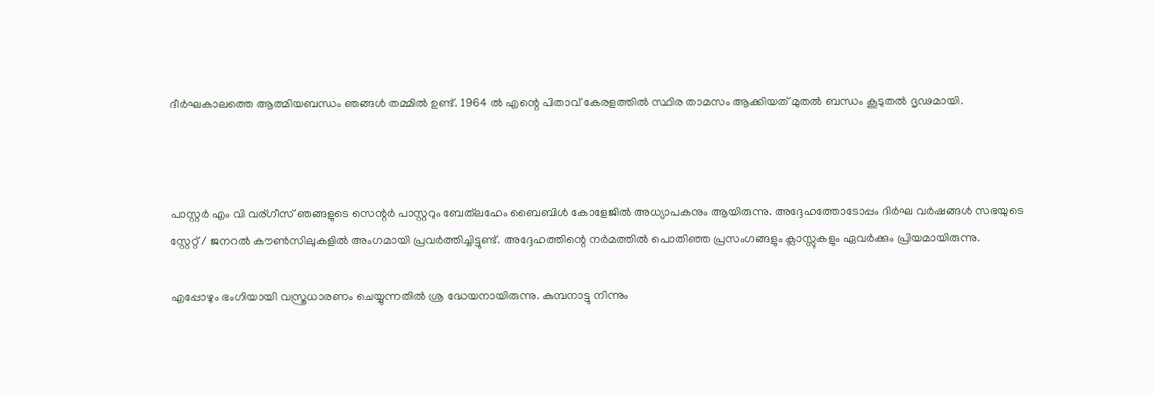ദീർഘകാലത്തെ ആത്മിയബന്ധം ഞങ്ങൾ തമ്മിൽ ഉണ്ട്‌. 1964 ൽ എന്റെ പിതാവ് കേരളത്തിൽ സ്ഥിര താമസം ആക്കിയത് മുതൽ ബന്ധം കൂടുതൽ ദൃഢമായി.



പാസ്റ്റർ എം വി വര്ഗീസ് ഞങ്ങളുടെ സെന്റർ പാസ്റ്ററും ബേത്‌ലഹേം ബൈബിൾ കോളേജിൽ അധ്യാപകനും ആയിരുന്നു. അദ്ദേഹത്തോടോപ്പം ദിർഘ വർഷങ്ങൾ സഭയുടെ സ്റ്റേറ്റ് / ജനറൽ കൗൺസിലുകളിൽ അംഗമായി പ്രവർത്തിച്ചിട്ടുണ്ട്. അദ്ദേഹത്തിന്റെ നർമത്തിൽ പൊതിഞ്ഞ പ്രസംഗങ്ങളും ക്ലാസ്സുകളും ഏവർക്കും പ്രിയമായിരുന്നു.

എപ്പോഴും ഭംഗിയായി വസ്ത്രധാരണം ചെയ്യുന്നതിൽ ശ്ര ദ്ധേയനായിരുന്നു. കുമ്പനാട്ടു നിന്നും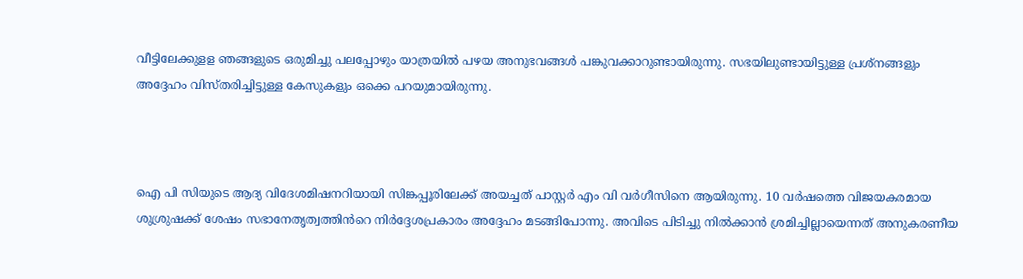വീട്ടിലേക്കുളള ഞങ്ങളുടെ ഒരുമിച്ചു പലപ്പോഴും യാത്രയിൽ പഴയ അനുഭവങ്ങൾ പങ്കുവക്കാറുണ്ടായിരുന്നു. സഭയിലുണ്ടായിട്ടുള്ള പ്രശ്നങ്ങളും അദ്ദേഹം വിസ്തരിച്ചിട്ടുള്ള കേസുകളും ഒക്കെ പറയുമായിരുന്നു.



ഐ പി സിയുടെ ആദ്യ വിദേശമിഷനറിയായി സിങ്കപ്പൂരിലേക്ക് അയച്ചത് പാസ്റ്റർ എം വി വർഗീസിനെ ആയിരുന്നു. 10 വർഷത്തെ വിജയകരമായ ശുശ്രുഷക്ക് ശേഷം സഭാനേതൃത്വത്തിൻറെ നിർദ്ദേശപ്രകാരം അദ്ദേഹം മടങ്ങിപോന്നു. അവിടെ പിടിച്ചു നിൽക്കാൻ ശ്രമിച്ചില്ലായെന്നത് അനുകരണീയ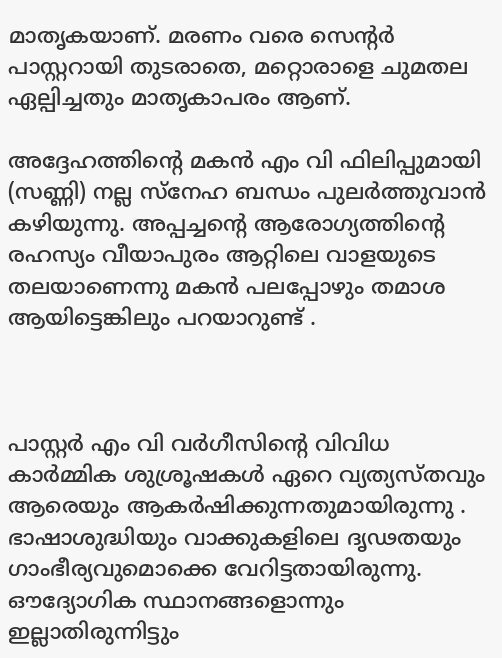മാതൃകയാണ്. മരണം വരെ സെന്റർ പാസ്റ്ററായി തുടരാതെ, മറ്റൊരാളെ ചുമതല ഏല്പിച്ചതും മാതൃകാപരം ആണ്.

അദ്ദേഹത്തിന്റെ മകൻ എം വി ഫിലിപ്പുമായി (സണ്ണി) നല്ല സ്നേഹ ബന്ധം പുലർത്തുവാൻ കഴിയുന്നു. അപ്പച്ചന്റെ ആരോഗ്യത്തിന്റെ രഹസ്യം വീയാപുരം ആറ്റിലെ വാളയുടെ തലയാണെന്നു മകൻ പലപ്പോഴും തമാശ ആയിട്ടെങ്കിലും പറയാറുണ്ട് .



പാസ്റ്റർ എം വി വർഗീസിന്റെ വിവിധ കാർമ്മിക ശുശ്രൂഷകൾ ഏറെ വ്യത്യസ്തവും ആരെയും ആകർഷിക്കുന്നതുമായിരുന്നു . ഭാഷാശുദ്ധിയും വാക്കുകളിലെ ദൃഢതയും ഗാംഭീര്യവുമൊക്കെ വേറിട്ടതായിരുന്നു. ഔദ്യോഗിക സ്ഥാനങ്ങളൊന്നും ഇല്ലാതിരുന്നിട്ടും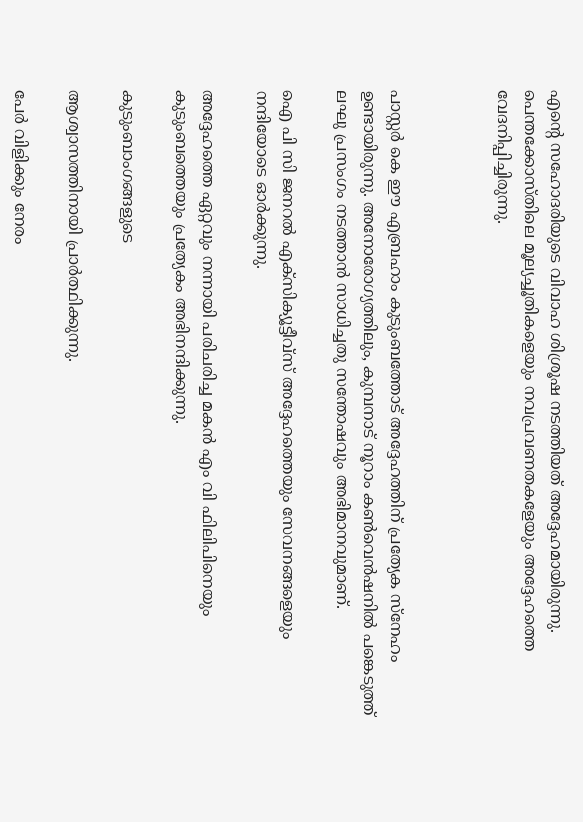എന്റെ സഹോദരിയുടെ വിവാഹ ശിശ്രൂഷ നടത്തിയത് അദ്ദേഹമായിരുന്നു. പെന്തക്കോസ്തിലെ മൂല്യച്ചൂതികളെയും നവപ്രവണതകളേയും അദ്ദേഹത്തെ വേദനിപ്പിച്ചിരുന്നു.



പാസ്റ്റർ കെ ഈ എബ്രഹാം കുടുംബത്തോട് അദ്ദേഹത്തിന് പ്രത്യേക സ്നേഹം ഉണ്ടായിരുന്നു. അനോരോഗ്യത്തിലും, കുമ്പനാട് നൂറാം കൺവെൻഷനിൽ പങ്കെടുത്ത് ലഘു പ്രസംഗം നടത്താൻ സാധിച്ചതു സന്തോഷവും അഭിമാനവുമാണ്.

ഐ പി സി ജനറൽ എക്സിക്യൂട്ടീവ്സ് അദ്ദേഹത്തെയും സേവനങ്ങളെയും നന്ദിയോടെ ഓർക്കുന്നു.

അദ്ദേഹത്തെ ഏറ്റവും നന്നായി പരിചരിച്ച മകൻ എം വി ഫിലിപിനെയും കുടുംബത്തെയും പ്രത്യേകം അഭിനന്ദിക്കുന്നു.

കുടുംബാംഗങ്ങളുടെ

ആശ്വാസത്തിനായി പ്രാർത്ഥിക്കുന്നു.

പേർ വിളിക്കും നേരം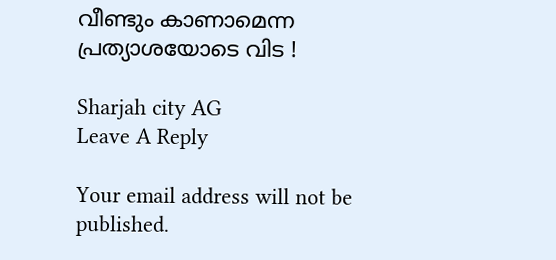വീണ്ടും കാണാമെന്ന പ്രത്യാശയോടെ വിട !

Sharjah city AG
Leave A Reply

Your email address will not be published.